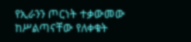የኢራንን ጦርነት ተቃውመው ከሥልጣናቸው የለቀቁት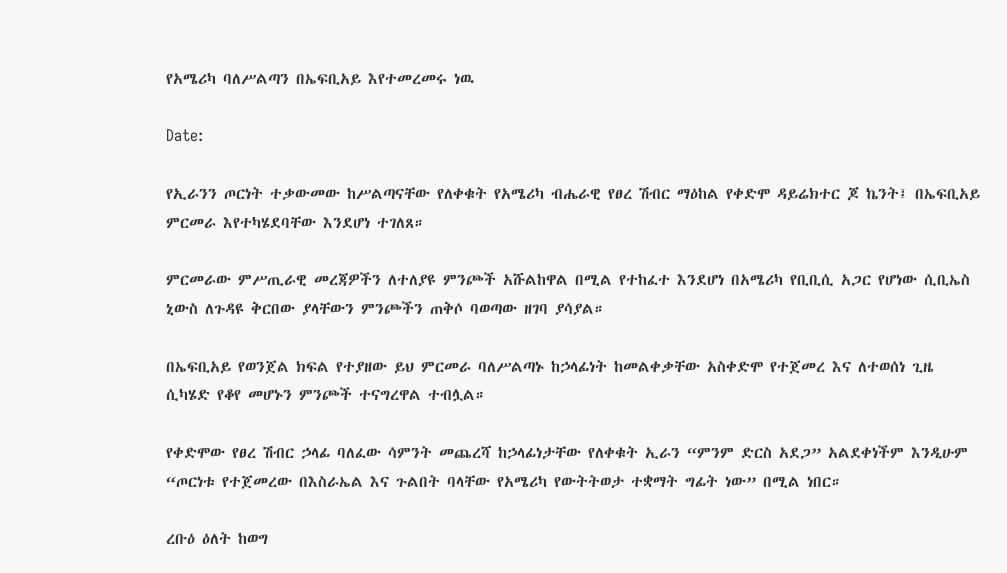የአሜሪካ ባለሥልጣን በኤፍቢአይ እየተመረመሩ ነዉ

Date:

የኢራንን ጦርነት ተቃውመው ከሥልጣናቸው የለቀቁት የአሜሪካ ብሔራዊ የፀረ ሽብር ማዕከል የቀድሞ ዳይሬክተር ጆ ኬንት፤ በኤፍቢአይ ምርመራ እየተካሄደባቸው እንደሆነ ተገለጸ።

ምርመራው ምሥጢራዊ መረጃዎችን ለተለያዩ ምንጮች አሹልከዋል በሚል የተከፈተ እንደሆነ በአሜሪካ የቢቢሲ አጋር የሆነው ሲቢኤስ ኒውስ ለጉዳዩ ቅርበው ያላቸውን ምንጮችን ጠቅሶ ባወጣው ዘገባ ያሳያል።

በኤፍቢአይ የወንጀል ክፍል የተያዘው ይህ ምርመራ ባለሥልጣኑ ከኃላፊነት ከመልቀቃቸው አስቀድሞ የተጀመረ እና ለተወሰነ ጊዜ ሲካሄድ የቆየ መሆኑን ምንጮች ተናግረዋል ተብሏል።

የቀድሞው የፀረ ሽብር ኃላፊ ባለፈው ሳምንት መጨረሻ ከኃላፊነታቸው የለቀቁት ኢራን “ምንም ድርስ አደጋ” አልደቀነችም እንዲሁም “ጦርነቱ የተጀመረው በእስራኤል እና ጉልበት ባላቸው የአሜሪካ የውትትወታ ተቋማት ግፊት ነው” በሚል ነበር።

ረቡዕ ዕለት ከወግ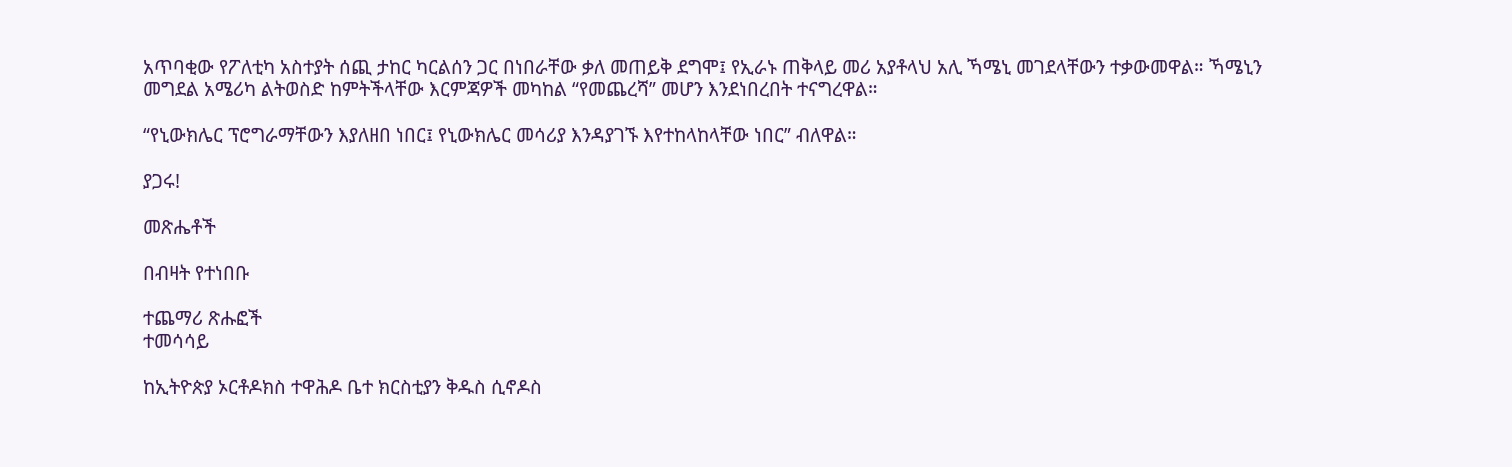አጥባቂው የፖለቲካ አስተያት ሰጪ ታከር ካርልሰን ጋር በነበራቸው ቃለ መጠይቅ ደግሞ፤ የኢራኑ ጠቅላይ መሪ አያቶላህ አሊ ኻሜኒ መገደላቸውን ተቃውመዋል። ኻሜኒን መግደል አሜሪካ ልትወስድ ከምትችላቸው እርምጃዎች መካከል “የመጨረሻ” መሆን እንደነበረበት ተናግረዋል።

“የኒውክሌር ፕሮግራማቸውን እያለዘበ ነበር፤ የኒውክሌር መሳሪያ እንዳያገኙ እየተከላከላቸው ነበር” ብለዋል።

ያጋሩ!

መጽሔቶች

በብዛት የተነበቡ

ተጨማሪ ጽሑፎች
ተመሳሳይ

ከኢትዮጵያ ኦርቶዶክስ ተዋሕዶ ቤተ ክርስቲያን ቅዱስ ሲኖዶስ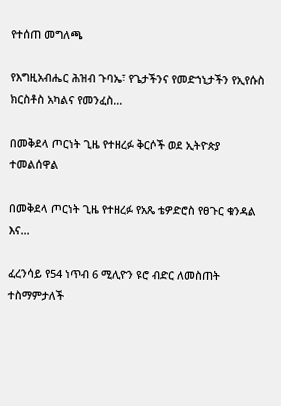የተሰጠ መግለጫ

የእግዚአብሔር ሕዝብ ጉባኤ፣ የጌታችንና የመድኀኒታችን የኢየሱስ ክርስቶስ አካልና የመንፈስ...

በመቅደላ ጦርነት ጊዜ የተዘረፉ ቅርሶች ወደ ኢትዮጵያ ተመልሰዋል

በመቅደላ ጦርነት ጊዜ የተዘረፉ የአጼ ቴዎድሮስ የፀጉር ቁንዳል እና...

ፈረንሳይ የ54 ነጥብ 6 ሚሊዮን ዩሮ ብድር ለመስጠት ተስማምታለች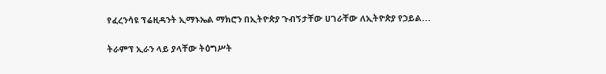የፈረንሳዩ ፕሬዚዳንት ኢማኑኤል ማክሮን በኢትዮጵያ ጉብኝታቸው ሀገራቸው ለኢትዮጵያ የኃይል...

ትራምፕ ኢራን ላይ ያላቸው ትዕግሥት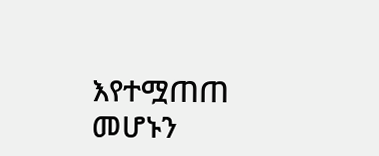እየተሟጠጠ መሆኑን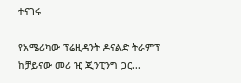ተናገሩ

የአሜሪካው ፕሬዚዳንት ዶናልድ ትራምፕ ከቻይናው መሪ ዢ ጂንፒንግ ጋር...